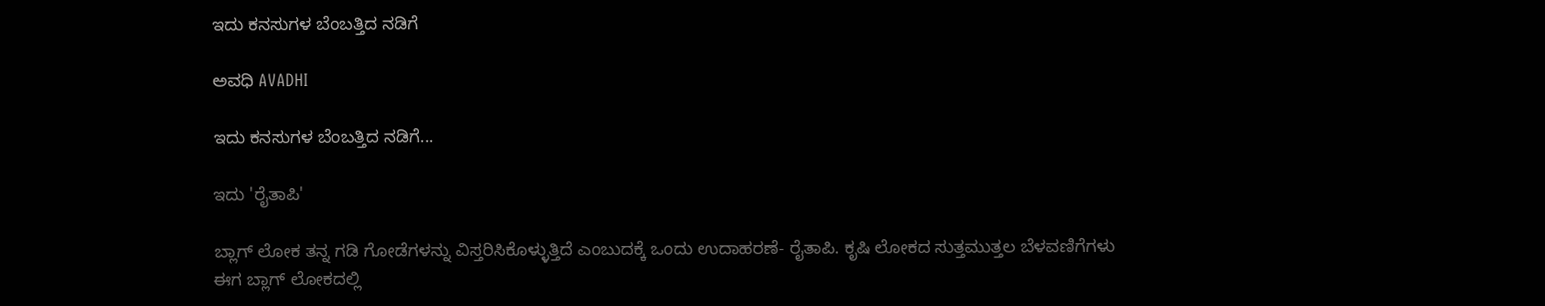ಇದು ಕನಸುಗಳ ಬೆಂಬತ್ತಿದ ನಡಿಗೆ‍

ಅವಧಿ AVADHI

ಇದು ಕನಸುಗಳ ಬೆಂಬತ್ತಿದ ನಡಿಗೆ...

ಇದು 'ರೈತಾಪಿ'

ಬ್ಲಾಗ್ ಲೋಕ ತನ್ನ ಗಡಿ ಗೋಡೆಗಳನ್ನು ವಿಸ್ತರಿಸಿಕೊಳ್ಳುತ್ತಿದೆ ಎಂಬುದಕ್ಕೆ ಒಂದು ಉದಾಹರಣೆ- ರೈತಾಪಿ. ಕೃಷಿ ಲೋಕದ ಸುತ್ತಮುತ್ತಲ ಬೆಳವಣಿಗೆಗಳು ಈಗ ಬ್ಲಾಗ್ ಲೋಕದಲ್ಲಿ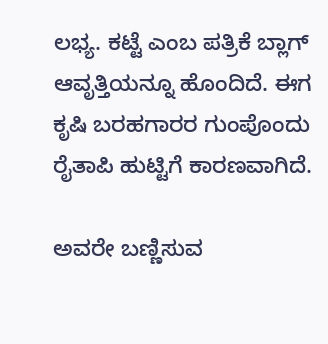ಲಭ್ಯ. ಕಟ್ಟೆ ಎಂಬ ಪತ್ರಿಕೆ ಬ್ಲಾಗ್ ಆವೃತ್ತಿಯನ್ನೂ ಹೊಂದಿದೆ. ಈಗ ಕೃಷಿ ಬರಹಗಾರರ ಗುಂಪೊಂದು ರೈತಾಪಿ ಹುಟ್ಟಿಗೆ ಕಾರಣವಾಗಿದೆ.

ಅವರೇ ಬಣ್ಣಿಸುವ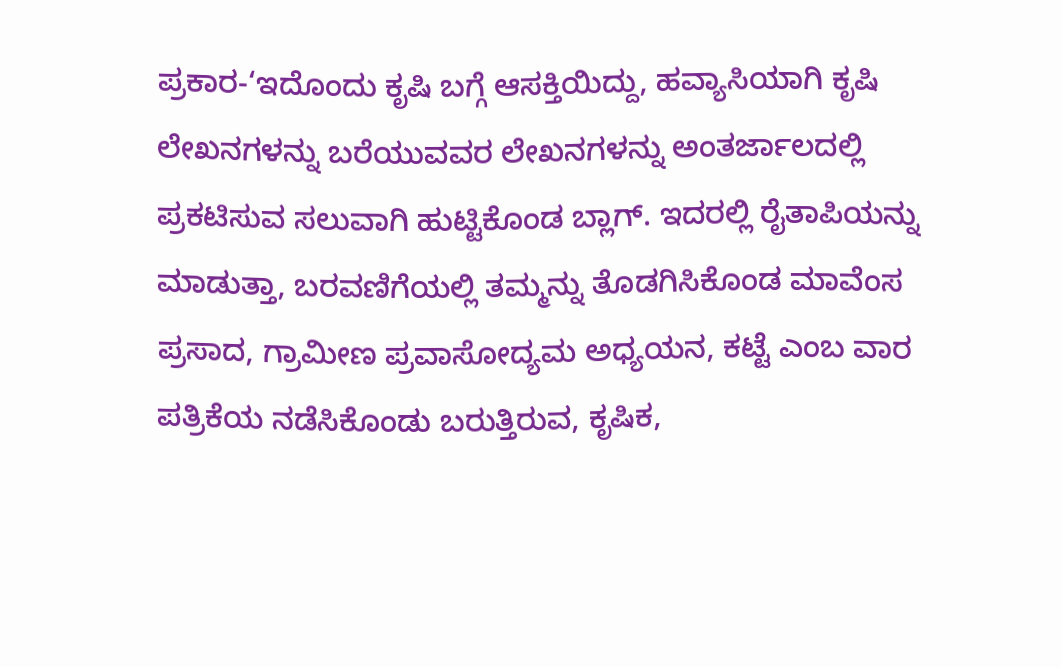ಪ್ರಕಾರ-‘ಇದೊಂದು ಕೃಷಿ ಬಗ್ಗೆ ಆಸಕ್ತಿಯಿದ್ದು, ಹವ್ಯಾಸಿಯಾಗಿ ಕೃಷಿ ಲೇಖನಗಳನ್ನು ಬರೆಯುವವರ ಲೇಖನಗಳನ್ನು ಅಂತರ್ಜಾಲದಲ್ಲಿ ಪ್ರಕಟಿಸುವ ಸಲುವಾಗಿ ಹುಟ್ಟಿಕೊಂಡ ಬ್ಲಾಗ್. ಇದರಲ್ಲಿ ರೈತಾಪಿಯನ್ನು ಮಾಡುತ್ತಾ, ಬರವಣಿಗೆಯಲ್ಲಿ ತಮ್ಮನ್ನು ತೊಡಗಿಸಿಕೊಂಡ ಮಾವೆಂಸ ಪ್ರಸಾದ, ಗ್ರಾಮೀಣ ಪ್ರವಾಸೋದ್ಯಮ ಅಧ್ಯಯನ, ಕಟ್ಟೆ ಎಂಬ ವಾರ ಪತ್ರಿಕೆಯ ನಡೆಸಿಕೊಂಡು ಬರುತ್ತಿರುವ, ಕೃಷಿಕ,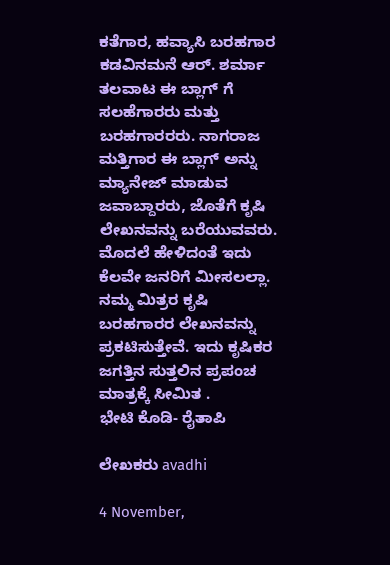ಕತೆಗಾರ, ಹವ್ಯಾಸಿ ಬರಹಗಾರ ಕಡವಿನಮನೆ ಆರ್. ಶರ್ಮಾ ತಲವಾಟ ಈ ಬ್ಲಾಗ್ ಗೆ ಸಲಹೆಗಾರರು ಮತ್ತು ಬರಹಗಾರರರು. ನಾಗರಾಜ ಮತ್ತಿಗಾರ ಈ ಬ್ಲಾಗ್ ಅನ್ನು ಮ್ಯಾನೇಜ್ ಮಾಡುವ ಜವಾಬ್ದಾರರು, ಜೊತೆಗೆ ಕೃಷಿ ಲೇಖನವನ್ನು ಬರೆಯುವವರು. ಮೊದಲೆ ಹೇಳಿದಂತೆ ಇದು ಕೆಲವೇ ಜನರಿಗೆ ಮೀಸಲಲ್ಲಾ. ನಮ್ಮ ಮಿತ್ರರ ಕೃಷಿ ಬರಹಗಾರರ ಲೇಖನವನ್ನು ಪ್ರಕಟಿಸುತ್ತೇವೆ. ಇದು ಕೃಷಿಕರ ಜಗತ್ತಿನ ಸುತ್ತಲಿನ ಪ್ರಪಂಚ ಮಾತ್ರಕ್ಕೆ ಸೀಮಿತ .
ಭೇಟಿ ಕೊಡಿ- ರೈತಾಪಿ

ಲೇಖಕರು avadhi

4 November,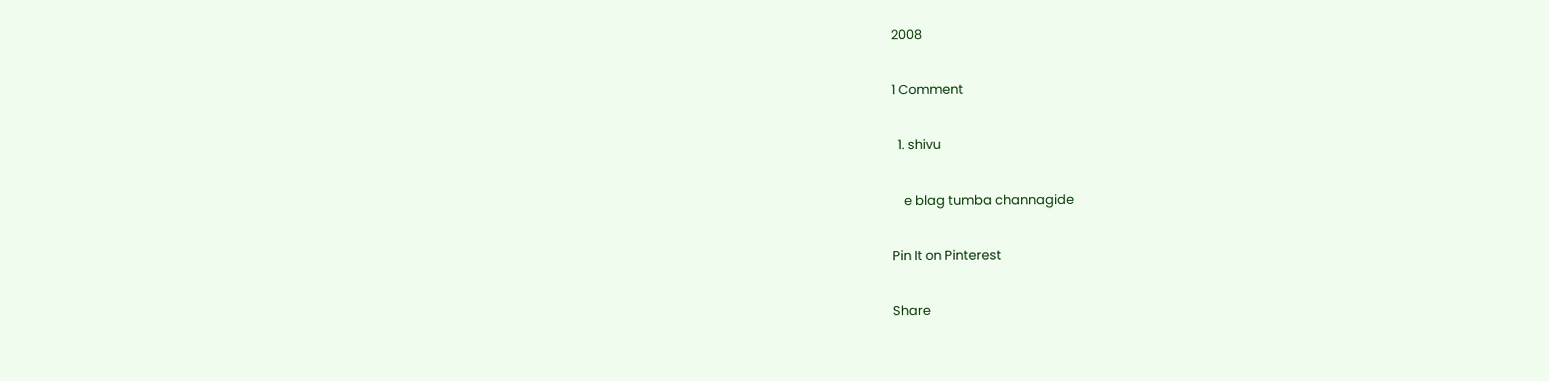2008

1 Comment

  1. shivu

    e blag tumba channagide

Pin It on Pinterest

Share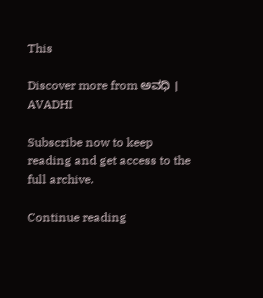This

Discover more from ಅವಧಿ । AVADHI

Subscribe now to keep reading and get access to the full archive.

Continue reading